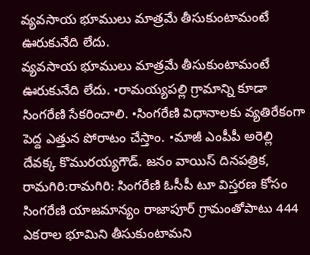వ్యవసాయ భూములు మాత్రమే తీసుకుంటామంటే ఊరుకునేది లేదు.
వ్యవసాయ భూములు మాత్రమే తీసుకుంటామంటే ఊరుకునేది లేదు. •రామయ్యపల్లి గ్రామాన్ని కూడా సింగరేణి సేకరించాలి. •సింగరేణి విధానాలకు వ్యతిరేకంగా పెద్ద ఎత్తున పోరాటం చేస్తాం. •మాజీ ఎంపీపీ అరెల్లి దేవక్క కొమురయ్యగౌడ్. జనం వాయిస్ దినపత్రిక, రామగిరి:రామగిరి: సింగరేణి ఓసీపీ టూ విస్తరణ కోసం సింగరేణి యాజమాన్యం రాజాపూర్ గ్రామంతోపాటు 444 ఎకరాల భూమిని తీసుకుంటామని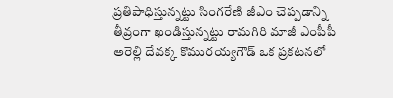ప్రతిపాధిస్తున్నట్టు సింగరేణి జీఎం చెప్పడాన్ని తీవ్రంగా ఖండిస్తున్నట్టు రామగిరి మాజీ ఎంపీపీ అరెల్లి దేవక్క కొమురయ్యగౌడ్ ఒక ప్రకటనలో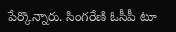పేర్కొన్నారు. సింగరేణి ఓసీపీ టూ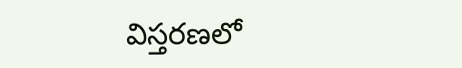విస్తరణలో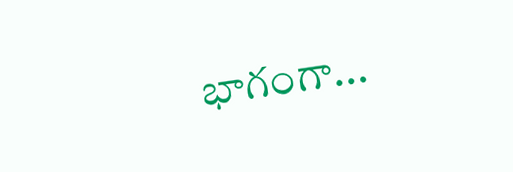భాగంగా...